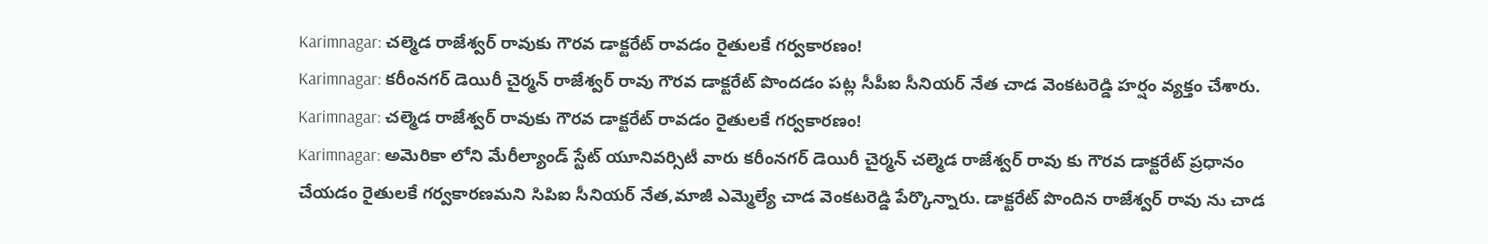Karimnagar: చల్మెడ రాజేశ్వర్ రావుకు గౌరవ డాక్టరేట్ రావడం రైతులకే గర్వకారణం!
Karimnagar: కరీంనగర్ డెయిరీ చైర్మన్ రాజేశ్వర్ రావు గౌరవ డాక్టరేట్ పొందడం పట్ల సీపీఐ సీనియర్ నేత చాడ వెంకటరెడ్డి హర్షం వ్యక్తం చేశారు.
Karimnagar: చల్మెడ రాజేశ్వర్ రావుకు గౌరవ డాక్టరేట్ రావడం రైతులకే గర్వకారణం!
Karimnagar: అమెరికా లోని మేరీల్యాండ్ స్టేట్ యూనివర్సిటీ వారు కరీంనగర్ డెయిరీ చైర్మన్ చల్మెడ రాజేశ్వర్ రావు కు గౌరవ డాక్టరేట్ ప్రధానం చేయడం రైతులకే గర్వకారణమని సిపిఐ సీనియర్ నేత,మాజీ ఎమ్మెల్యే చాడ వెంకటరెడ్డి పేర్కొన్నారు. డాక్టరేట్ పొందిన రాజేశ్వర్ రావు ను చాడ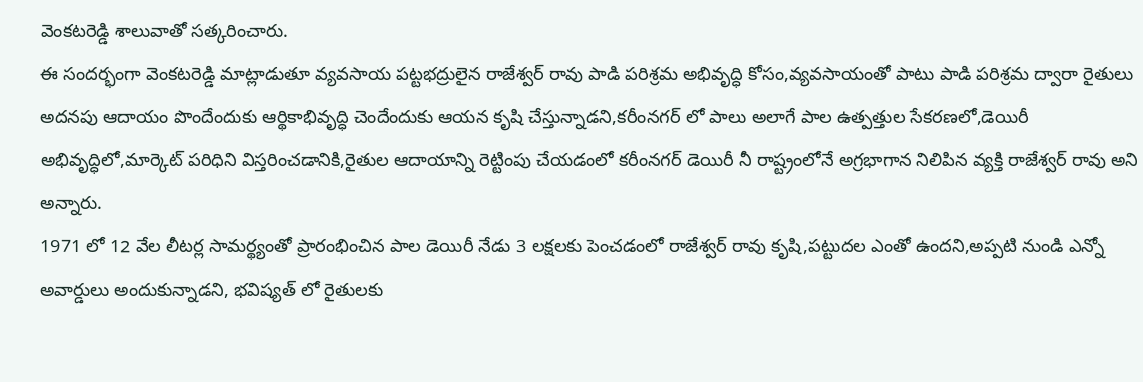వెంకటరెడ్డి శాలువాతో సత్కరించారు.
ఈ సందర్భంగా వెంకటరెడ్డి మాట్లాడుతూ వ్యవసాయ పట్టభద్రులైన రాజేశ్వర్ రావు పాడి పరిశ్రమ అభివృద్ధి కోసం,వ్యవసాయంతో పాటు పాడి పరిశ్రమ ద్వారా రైతులు అదనపు ఆదాయం పొందేందుకు ఆర్థికాభివృద్ధి చెందేందుకు ఆయన కృషి చేస్తున్నాడని,కరీంనగర్ లో పాలు అలాగే పాల ఉత్పత్తుల సేకరణలో,డెయిరీ అభివృద్ధిలో,మార్కెట్ పరిధిని విస్తరించడానికి,రైతుల ఆదాయాన్ని రెట్టింపు చేయడంలో కరీంనగర్ డెయిరీ నీ రాష్ట్రంలోనే అగ్రభాగాన నిలిపిన వ్యక్తి రాజేశ్వర్ రావు అని అన్నారు.
1971 లో 12 వేల లీటర్ల సామర్థ్యంతో ప్రారంభించిన పాల డెయిరీ నేడు 3 లక్షలకు పెంచడంలో రాజేశ్వర్ రావు కృషి,పట్టుదల ఎంతో ఉందని,అప్పటి నుండి ఎన్నో అవార్డులు అందుకున్నాడని, భవిష్యత్ లో రైతులకు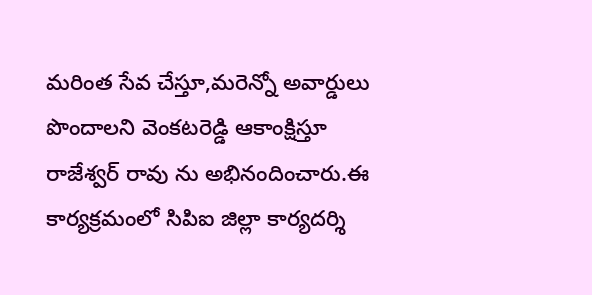మరింత సేవ చేస్తూ,మరెన్నో అవార్డులు పొందాలని వెంకటరెడ్డి ఆకాంక్షిస్తూ రాజేశ్వర్ రావు ను అభినందించారు.ఈ కార్యక్రమంలో సిపిఐ జిల్లా కార్యదర్శి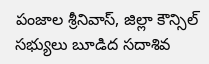పంజాల శ్రీనివాస్, జిల్లా కౌన్సిల్ సభ్యులు బూడిద సదాశివ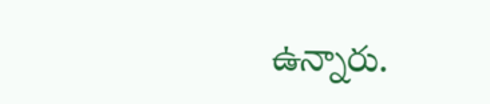ఉన్నారు.